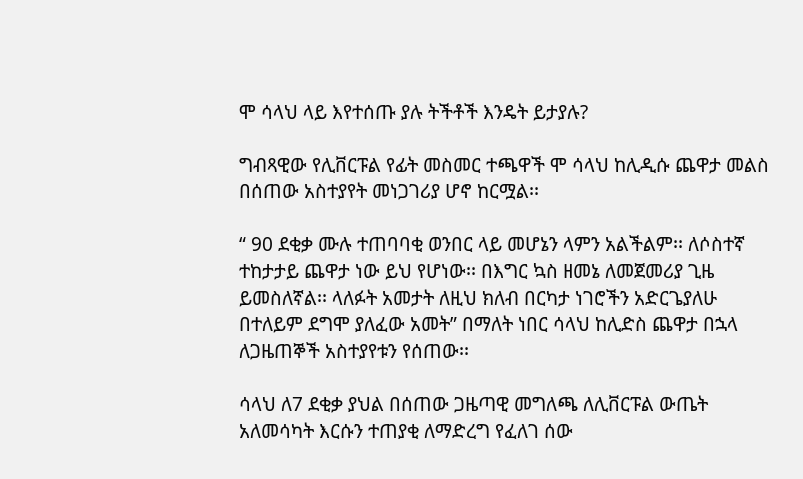ሞ ሳላህ ላይ እየተሰጡ ያሉ ትችቶች እንዴት ይታያሉ?

ግብጻዊው የሊቨርፑል የፊት መስመር ተጫዋች ሞ ሳላህ ከሊዲሱ ጨዋታ መልስ በሰጠው አስተያየት መነጋገሪያ ሆኖ ከርሟል፡፡

“ 90 ደቂቃ ሙሉ ተጠባባቂ ወንበር ላይ መሆኔን ላምን አልችልም፡፡ ለሶስተኛ ተከታታይ ጨዋታ ነው ይህ የሆነው፡፡ በእግር ኳስ ዘመኔ ለመጀመሪያ ጊዜ ይመስለኛል፡፡ ላለፉት አመታት ለዚህ ክለብ በርካታ ነገሮችን አድርጌያለሁ በተለይም ደግሞ ያለፈው አመት” በማለት ነበር ሳላህ ከሊድስ ጨዋታ በኋላ ለጋዜጠኞች አስተያየቱን የሰጠው፡፡

ሳላህ ለ7 ደቂቃ ያህል በሰጠው ጋዜጣዊ መግለጫ ለሊቨርፑል ውጤት አለመሳካት እርሱን ተጠያቂ ለማድረግ የፈለገ ሰው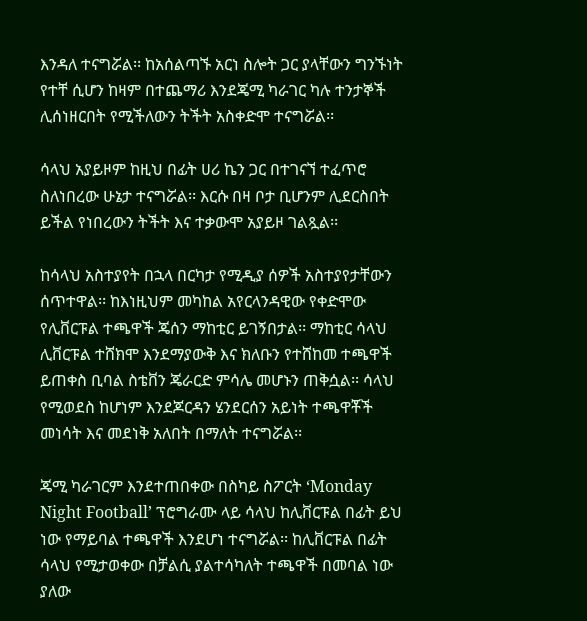እንዳለ ተናግሯል፡፡ ከአሰልጣኙ አርነ ስሎት ጋር ያላቸውን ግንኙነት የተቸ ሲሆን ከዛም በተጨማሪ እንደጄሚ ካራገር ካሉ ተንታኞች ሊሰነዘርበት የሚችለውን ትችት አስቀድሞ ተናግሯል፡፡

ሳላህ አያይዞም ከዚህ በፊት ሀሪ ኬን ጋር በተገናኘ ተፈጥሮ ስለነበረው ሁኔታ ተናግሯል፡፡ እርሱ በዛ ቦታ ቢሆንም ሊደርስበት ይችል የነበረውን ትችት እና ተቃውሞ አያይዞ ገልጿል፡፡

ከሳላህ አስተያየት በኋላ በርካታ የሚዲያ ሰዎች አስተያየታቸውን ሰጥተዋል፡፡ ከእነዚህም መካከል አየርላንዳዊው የቀድሞው የሊቨርፑል ተጫዋች ጄሰን ማከቲር ይገኝበታል፡፡ ማከቲር ሳላህ ሊቨርፑል ተሸክሞ እንደማያውቅ እና ክለቡን የተሸከመ ተጫዋች ይጠቀስ ቢባል ስቴቨን ጄራርድ ምሳሌ መሆኑን ጠቅሷል፡፡ ሳላህ የሚወደስ ከሆነም እንደጆርዳን ሄንደርሰን አይነት ተጫዋቾች መነሳት እና መደነቅ አለበት በማለት ተናግሯል፡፡

ጄሚ ካራገርም እንደተጠበቀው በስካይ ስፖርት ‘Monday Night Football’ ፕሮግራሙ ላይ ሳላህ ከሊቨርፑል በፊት ይህ ነው የማይባል ተጫዋች እንደሆነ ተናግሯል፡፡ ከሊቨርፑል በፊት ሳላህ የሚታወቀው በቻልሲ ያልተሳካለት ተጫዋች በመባል ነው ያለው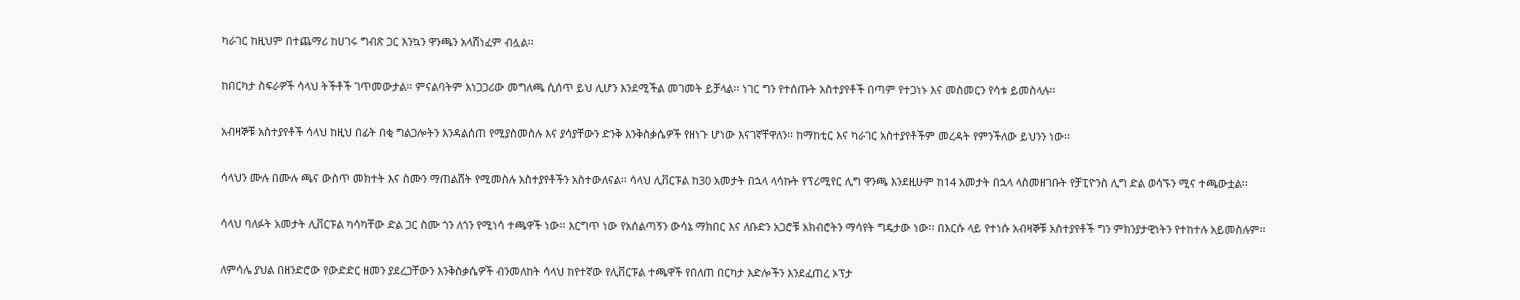ካራገር ከዚህም በተጨማሪ ከሀገሩ ግብጽ ጋር እንኳን ዋንጫን አላሸነፈም ብሏል፡፡

ከበርካታ ስፍራዎች ሳላህ ትችቶች ገጥመውታል፡፡ ምናልባትም አነጋጋሪው መግለጫ ሲሰጥ ይህ ሊሆን እንደሚችል መገመት ይቻላል፡፡ ነገር ግን የተሰጡት አስተያየቶች በጣም የተጋነኑ እና መስመርን የሳቱ ይመስላሉ፡፡

አብዛኞቹ አስተያየቶች ሳላህ ከዚህ በፊት በቂ ግልጋሎትን እንዳልሰጠ የሚያስመስሉ እና ያሳያቸውን ድንቅ እንቅስቃሴዎች የዘነጉ ሆነው እናገኛቸዋለን፡፡ ከማከቲር እና ካራገር አስተያየቶችም መረዳት የምንችለው ይህንን ነው፡፡

ሳላህን ሙሉ በሙሉ ጫና ውስጥ መክተት እና ስሙን ማጠልሸት የሚመስሉ አስተያየቶችን አስተውለናል፡፡ ሳላህ ሊቨርፑል ከ30 አመታት በኋላ ላሳኩት የፕሪሚየር ሊግ ዋንጫ እንደዚሁም ከ14 አመታት በኋላ ላስመዘገቡት የቻፒዮንስ ሊግ ድል ወሳኙን ሚና ተጫውቷል፡፡

ሳላህ ባለፉት አመታት ሊቨርፑል ካሳካቸው ድል ጋር ስሙ ጎን ለጎን የሚነሳ ተጫዋች ነው፡፡ እርግጥ ነው የአሰልጣኝን ውሳኔ ማክበር እና ለቡድን አጋሮቹ አክብሮትን ማሳየት ግዴታው ነው፡፡ በእርሱ ላይ የተነሱ አብዛኞቹ አስተያየቶች ግን ምክንያታዊነትን የተከተሉ አይመስሉም፡፡

ለምሳሌ ያህል በዘንድሮው የውድድር ዘመን ያደረጋቸውን እንቅስቃሴዎች ብንመለከት ሳላህ ከየተኛው የሊቨርፑል ተጫዋች የበለጠ በርካታ እድሎችን እንደፈጠረ ኦፕታ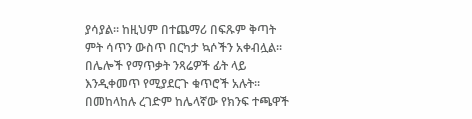ያሳያል፡፡ ከዚህም በተጨማሪ በፍጹም ቅጣት ምት ሳጥን ውስጥ በርካታ ኳሶችን አቀብሏል፡፡ በሌሎች የማጥቃት ንጻሬዎች ፊት ላይ እንዲቀመጥ የሚያደርጉ ቁጥሮች አሉት፡፡ በመከላከሉ ረገድም ከሌላኛው የክንፍ ተጫዋች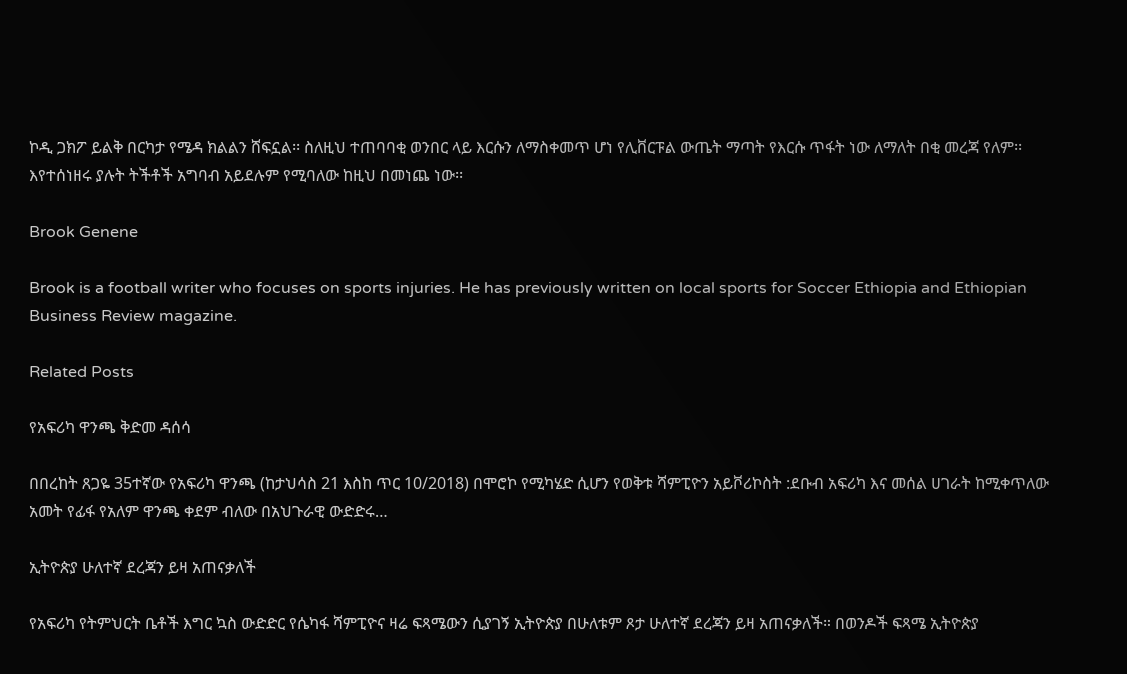ኮዲ ጋክፖ ይልቅ በርካታ የሜዳ ክልልን ሸፍኗል፡፡ ስለዚህ ተጠባባቂ ወንበር ላይ እርሱን ለማስቀመጥ ሆነ የሊቨርፑል ውጤት ማጣት የእርሱ ጥፋት ነው ለማለት በቂ መረጃ የለም፡፡ እየተሰነዘሩ ያሉት ትችቶች አግባብ አይደሉም የሚባለው ከዚህ በመነጨ ነው፡፡

Brook Genene

Brook is a football writer who focuses on sports injuries. He has previously written on local sports for Soccer Ethiopia and Ethiopian Business Review magazine.

Related Posts

የአፍሪካ ዋንጫ ቅድመ ዳሰሳ

በበረከት ጸጋዬ 35ተኛው የአፍሪካ ዋንጫ (ከታህሳስ 21 እስከ ጥር 10/2018) በሞሮኮ የሚካሄድ ሲሆን የወቅቱ ሻምፒዮን አይቮሪኮስት :ደቡብ አፍሪካ እና መሰል ሀገራት ከሚቀጥለው አመት የፊፋ የአለም ዋንጫ ቀደም ብለው በአህጉራዊ ውድድሩ…

ኢትዮጵያ ሁለተኛ ደረጃን ይዛ አጠናቃለች

የአፍሪካ የትምህርት ቤቶች እግር ኳስ ውድድር የሴካፋ ሻምፒዮና ዛሬ ፍጻሜውን ሲያገኝ ኢትዮጵያ በሁለቱም ጾታ ሁለተኛ ደረጃን ይዛ አጠናቃለች። በወንዶች ፍጻሜ ኢትዮጵያ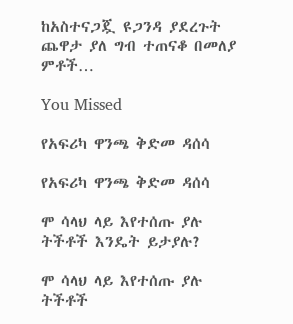ከአስተናጋጇ ዩጋንዳ ያደረጉት ጨዋታ ያለ ግብ ተጠናቆ በመለያ ምቶች…

You Missed

የአፍሪካ ዋንጫ ቅድመ ዳሰሳ

የአፍሪካ ዋንጫ ቅድመ ዳሰሳ

ሞ ሳላህ ላይ እየተሰጡ ያሉ ትችቶች እንዴት ይታያሉ?

ሞ ሳላህ ላይ እየተሰጡ ያሉ ትችቶች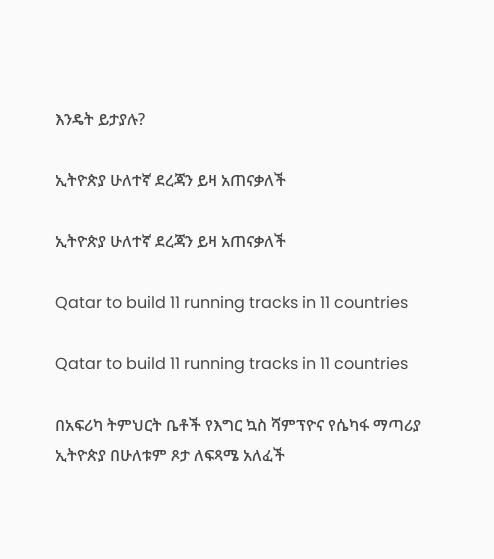እንዴት ይታያሉ?

ኢትዮጵያ ሁለተኛ ደረጃን ይዛ አጠናቃለች

ኢትዮጵያ ሁለተኛ ደረጃን ይዛ አጠናቃለች

Qatar to build 11 running tracks in 11 countries

Qatar to build 11 running tracks in 11 countries

በአፍሪካ ትምህርት ቤቶች የእግር ኳስ ሻምፕዮና የሴካፋ ማጣሪያ ኢትዮጵያ በሁለቱም ጾታ ለፍጻሜ አለፈች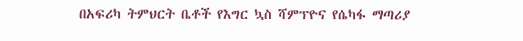በአፍሪካ ትምህርት ቤቶች የእግር ኳስ ሻምፕዮና የሴካፋ ማጣሪያ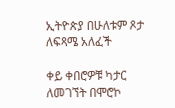ኢትዮጵያ በሁለቱም ጾታ ለፍጻሜ አለፈች

ቀይ ቀበሮዎቹ ካታር ለመገኘት በሞሮኮ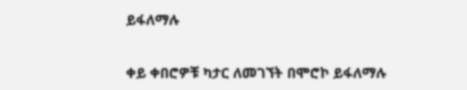ይፋለማሉ

ቀይ ቀበሮዎቹ ካታር ለመገኘት በሞሮኮ ይፋለማሉ